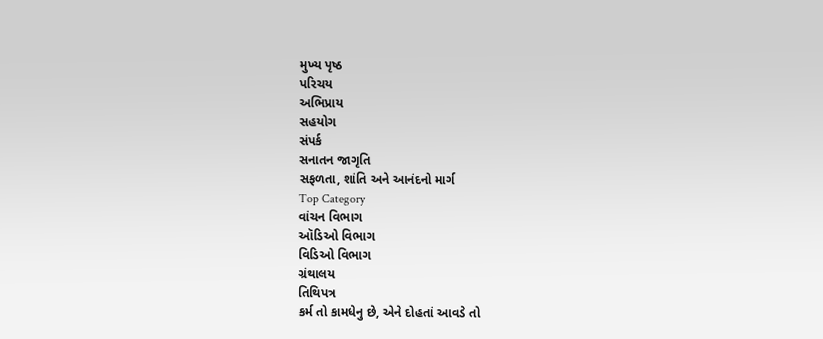મુખ્ય પૃષ્ઠ
પરિચય
અભિપ્રાય
સહયોગ
સંપર્ક
સનાતન જાગૃતિ
સફળતા, શાંતિ અને આનંદનો માર્ગ
Top Category
વાંચન વિભાગ
ઑડિઓ વિભાગ
વિડિઓ વિભાગ
ગ્રંથાલય
તિથિપત્ર
કર્મ તો કામધેનુ છે, એને દોહતાં આવડે તો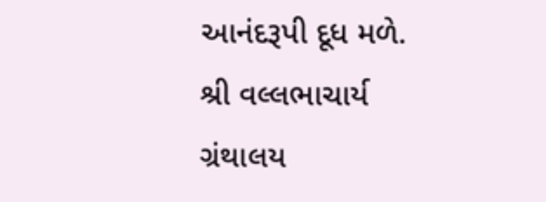આનંદરૂપી દૂધ મળે.
શ્રી વલ્લભાચાર્ય
ગ્રંથાલય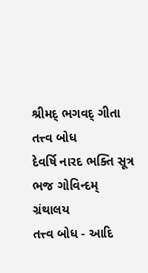શ્રીમદ્ ભગવદ્ ગીતા
તત્ત્વ બોધ
દેવર્ષિ નારદ ભક્તિ સૂત્ર
ભજ ગોવિન્દમ્
ગ્રંથાલય
તત્ત્વ બોધ - આદિ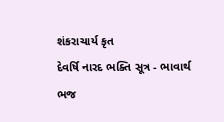શંકરાચાર્ય કૃત
દેવર્ષિ નારદ ભક્તિ સૂત્ર - ભાવાર્થ
ભજ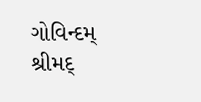ગોવિન્દમ્
શ્રીમદ્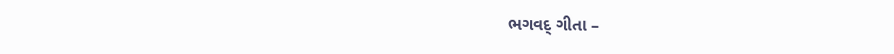ભગવદ્ ગીતા –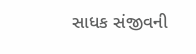સાધક સંજીવની